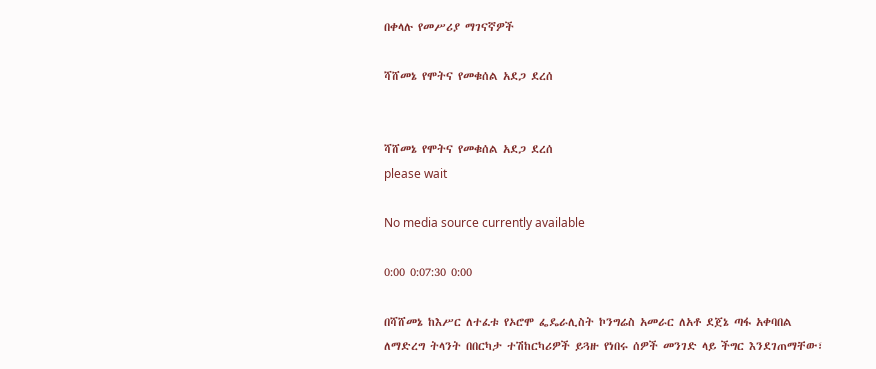በቀላሉ የመሥሪያ ማገናኛዎች

ሻሸመኔ የሞትና የመቁሰል አደጋ ደረሰ


ሻሸመኔ የሞትና የመቁሰል አደጋ ደረሰ
please wait

No media source currently available

0:00 0:07:30 0:00

በሻሸመኔ ከእሥር ለተፈቱ የኦሮሞ ፌዴራሊስት ኮንግሬስ አመራር ለአቶ ደጀኔ ጣፋ አቀባበል ለማድረግ ትላንት በበርካታ ተሽከርካሪዎች ይጓዙ የነበሩ ሰዎች መንገድ ላይ ችግር እንደገጠማቸው፣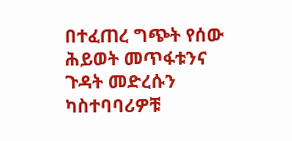በተፈጠረ ግጭት የሰው ሕይወት መጥፋቱንና ጉዳት መድረሱን ካስተባባሪዎቹ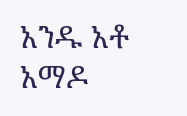አንዱ አቶ አማዶ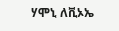ሃሞኒ ለቪኦኤ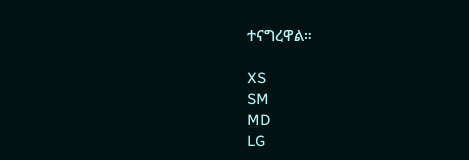ተናግረዋል።

XS
SM
MD
LG